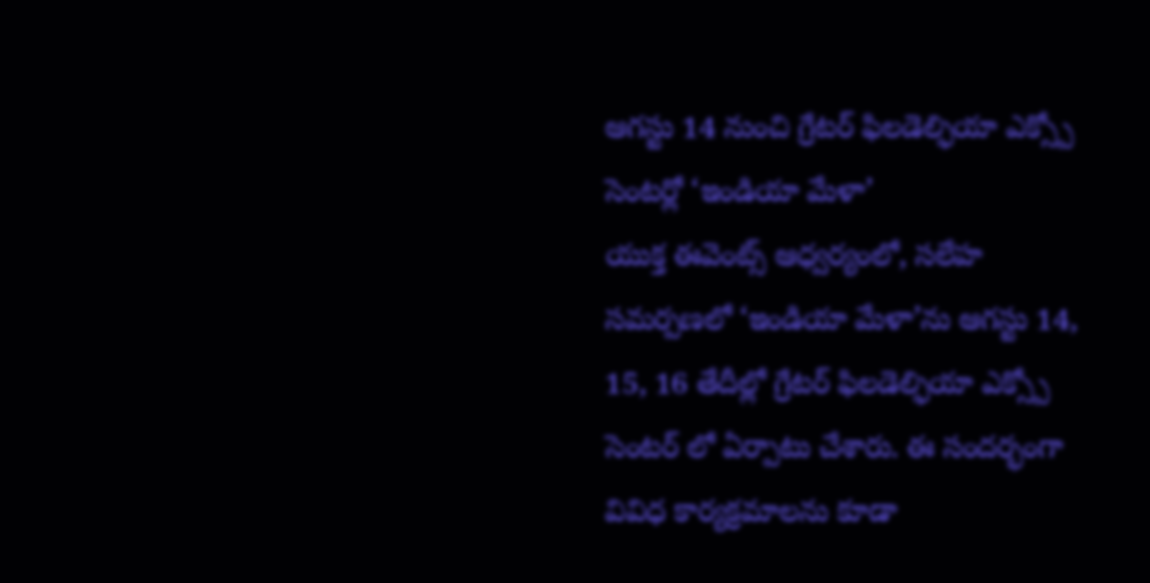ఆగస్టు 14 నుంచి గ్రేటర్ ఫిలడెల్ఫియా ఎక్స్పో సెంటర్లో ‘ఇండియా మేళా’
యుక్త ఈవెంట్స్ ఆధ్వర్యంలో, సలేహ సమర్పణలో ‘ఇండియా మేళా’ను ఆగస్టు 14, 15, 16 తేదీల్లో గ్రేటర్ ఫిలడెల్ఫియా ఎక్స్పో సెంటర్ లో ఏర్పాటు చేశారు. ఈ సందర్భంగా వివిధ కార్యక్రమాలను కూడా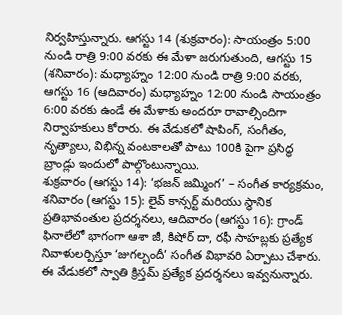నిర్వహిస్తున్నారు. ఆగస్టు 14 (శుక్రవారం): సాయంత్రం 5:00 నుండి రాత్రి 9:00 వరకు ఈ మేళా జరుగుతుంది, ఆగస్టు 15 (శనివారం): మధ్యాహ్నం 12:00 నుండి రాత్రి 9:00 వరకు, ఆగస్టు 16 (ఆదివారం) మధ్యాహ్నం 12:00 నుండి సాయంత్రం 6:00 వరకు ఉండే ఈ మేళాకు అందరూ రావాల్సిందిగా నిర్వాహకులు కోరారు. ఈ వేడుకలో షాపింగ్, సంగీతం, నృత్యాలు, విభిన్న వంటకాలతో పాటు 100కి పైగా ప్రసిద్ధ బ్రాండ్లు ఇందులో పాల్గొంటున్నాయి.
శుక్రవారం (ఆగస్టు 14): ‘భజన్ జమ్మింగ’ – సంగీత కార్యక్రమం, శనివారం (ఆగస్టు 15): లైవ్ కాన్సర్ట్ మరియు స్థానిక ప్రతిభావంతుల ప్రదర్శనలు, ఆదివారం (ఆగస్టు 16): గ్రాండ్ ఫినాలేలో భాగంగా ఆశా జీ, కిషోర్ దా, రఫీ సాహబ్లకు ప్రత్యేక నివాళులర్పిస్తూ ‘జుగల్బందీ’ సంగీత విభావరి ఏర్పాటు చేశారు. ఈ వేడుకలో స్వాతి క్రిస్తమ్ ప్రత్యేక ప్రదర్శనలు ఇవ్వనున్నారు.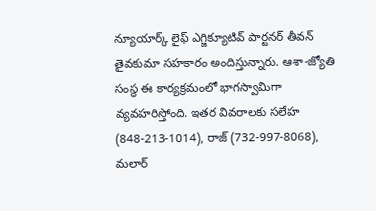న్యూయార్క్ లైఫ్ ఎగ్జిక్యూటివ్ పార్టనర్ తీవన్ తైవకుమా సహకారం అందిస్తున్నారు. ఆశా-జ్యోతి సంస్థ ఈ కార్యక్రమంలో భాగస్వామిగా వ్యవహరిస్తోంది. ఇతర వివరాలకు సలేహ (848-213-1014), రాజ్ (732-997-8068), మలార్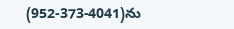(952-373-4041)ను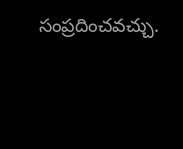సంప్రదించవచ్చు.